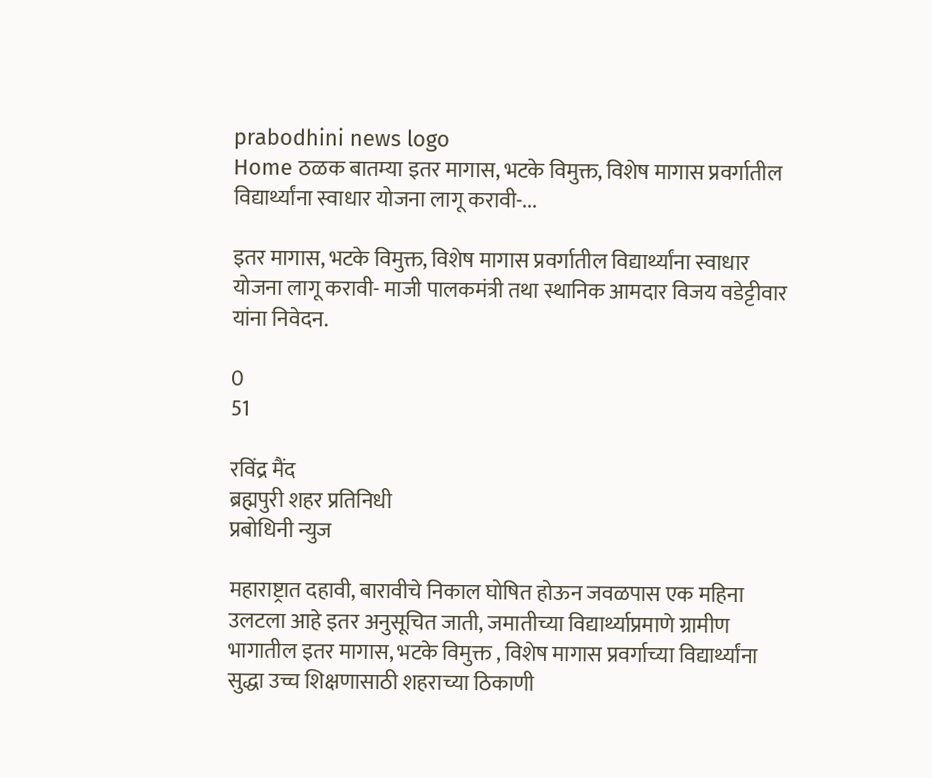prabodhini news logo
Home ठळक बातम्या इतर मागास, भटके विमुक्त, विशेष मागास प्रवर्गातील विद्यार्थ्यांना स्वाधार योजना लागू करावी-...

इतर मागास, भटके विमुक्त, विशेष मागास प्रवर्गातील विद्यार्थ्यांना स्वाधार योजना लागू करावी- माजी पालकमंत्री तथा स्थानिक आमदार विजय वडेट्टीवार यांना निवेदन.

0
51

रविंद्र मैंद
ब्रह्मपुरी शहर प्रतिनिधी
प्रबोधिनी न्युज

महाराष्ट्रात दहावी, बारावीचे निकाल घोषित होऊन जवळपास एक महिना उलटला आहे इतर अनुसूचित जाती, जमातीच्या विद्यार्थ्याप्रमाणे ग्रामीण भागातील इतर मागास, भटके विमुक्त , विशेष मागास प्रवर्गाच्या विद्यार्थ्यांना सुद्धा उच्च शिक्षणासाठी शहराच्या ठिकाणी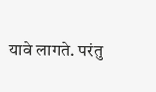यावे लागते. परंतु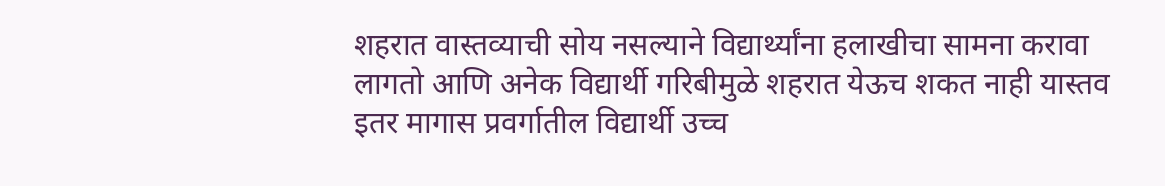शहरात वास्तव्याची सोय नसल्याने विद्यार्थ्यांना हलाखीचा सामना करावा लागतो आणि अनेक विद्यार्थी गरिबीमुळे शहरात येऊच शकत नाही यास्तव इतर मागास प्रवर्गातील विद्यार्थी उच्च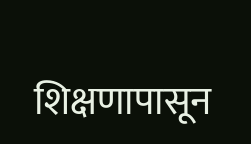शिक्षणापासून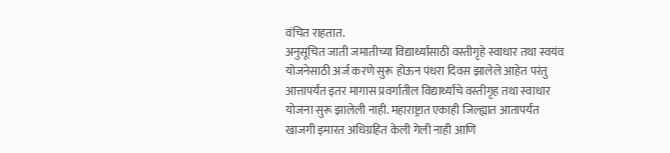वंचित राहतात.
अनुसूचित जाती जमातीच्या विद्यार्थ्यांसाठी वस्तीगृहे स्वाधार तथा स्वयंव योजनेसाठी अर्ज करणे सुरू होऊन पंधरा दिवस झालेले आहेत परंतु आत्तापर्यंत इतर मागास प्रवर्गातील विद्यार्थ्यांचे वस्तीगृह तथा स्वाधार योजना सुरू झालेली नाही. महाराष्ट्रात एकाही जिल्ह्यात आतापर्यंत खाजगी इमारत अधिग्रहित केली गेली नाही आणि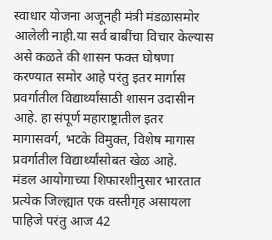स्वाधार योजना अजूनही मंत्री मंडळासमोर आलेली नाही.या सर्व बाबींचा विचार केल्यास असे कळते की शासन फक्त घोषणा करण्यात समोर आहे परंतु इतर मार्गास प्रवर्गातील विद्यार्थ्यांसाठी शासन उदासीन आहे. हा संपूर्ण महाराष्ट्रातील इतर मागासवर्ग, भटके विमुक्त, विशेष मागास प्रवर्गातील विद्यार्थ्यांसोबत खेळ आहे.
मंडल आयोगाच्या शिफारशीनुसार भारतात प्रत्येक जिल्ह्यात एक वस्तीगृह असायला पाहिजे परंतु आज 42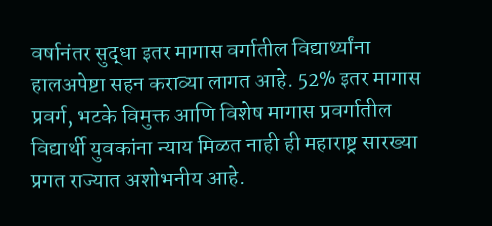वर्षानंतर सुद्धा इतर मागास वर्गातील विद्यार्थ्यांना हालअपेष्टा सहन कराव्या लागत आहे. 52% इतर मागास प्रवर्ग, भटके विमुक्त आणि विशेष मागास प्रवर्गातील विद्यार्थी युवकांना न्याय मिळत नाही ही महाराष्ट्र सारख्या प्रगत राज्यात अशोभनीय आहे.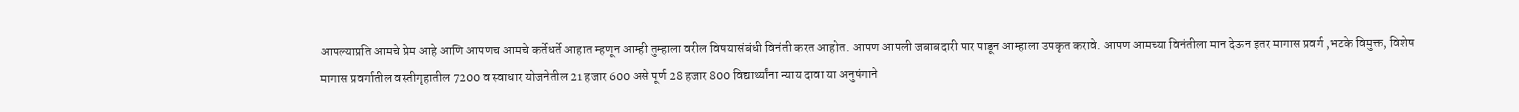आपल्याप्रति आमचे प्रेम आहे आणि आपणच आमचे कर्तेधर्ते आहात म्हणून आम्ही तुम्हाला वरील विषयासंबंधी विनंती करत आहोत. आपण आपली जबाबदारी पार पाडून आम्हाला उपकृत करावे. आपण आमच्या विनंतीला मान देऊन इतर मागास प्रवर्ग ,भटके विमुक्त, विशेष मागास प्रवर्गातील वस्तीगृहातील 7200 व स्वाधार योजनेतील 21 हजार 600 असे पूर्ण 28 हजार 800 विद्यार्थ्यांना न्याय दावा या अनुषंगाने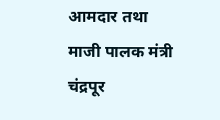आमदार तथा माजी पालक मंत्री चंद्रपूर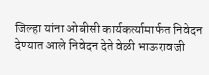जिल्हा यांना ओबीसी कार्यकर्त्यामार्फत निवेदन देण्यात आले निवेदन देते वेळी भाऊरावजी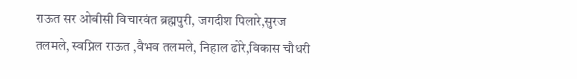राऊत सर ओबीसी विचारवंत ब्रह्मपुरी, जगदीश पिलारे,सुरज तलमले, स्वप्निल राऊत ,वैभव तलमले, निहाल ढोरे,विकास चौधरी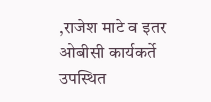,राजेश माटे व इतर ओबीसी कार्यकर्ते उपस्थित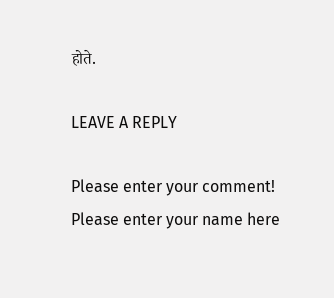होते.

LEAVE A REPLY

Please enter your comment!
Please enter your name here